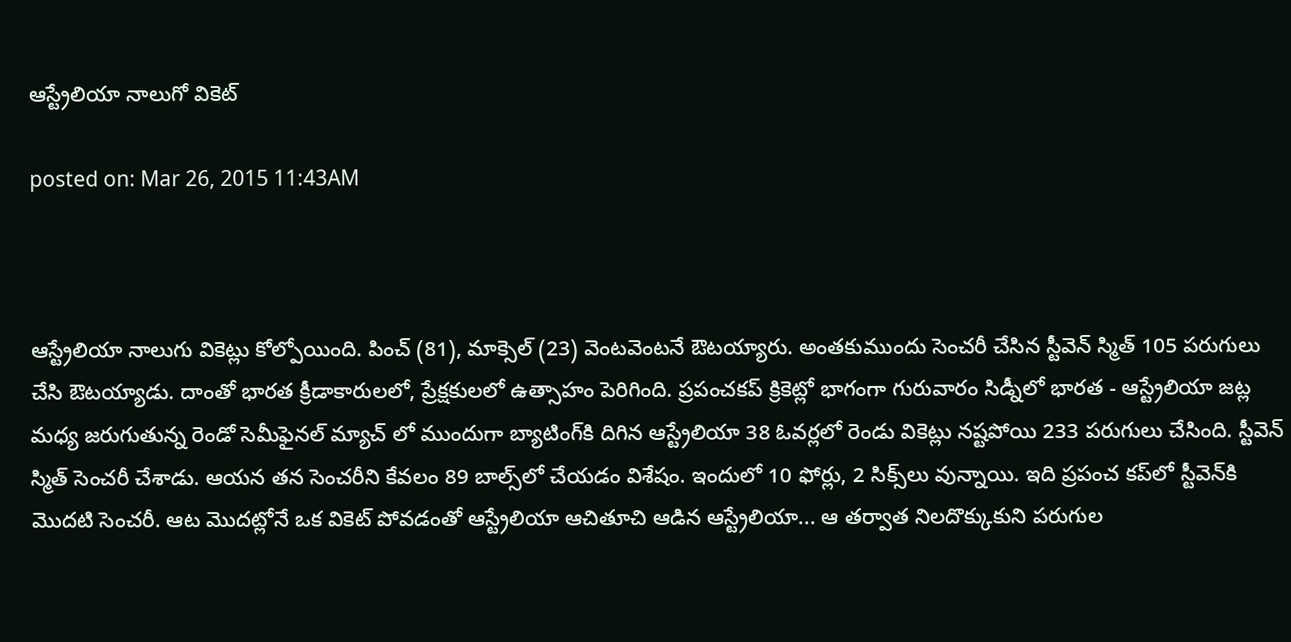ఆస్ట్రేలియా నాలుగో వికెట్

posted on: Mar 26, 2015 11:43AM



ఆస్ట్రేలియా నాలుగు వికెట్లు కోల్పోయింది. పించ్ (81), మాక్సెల్ (23) వెంటవెంటనే ఔటయ్యారు. అంతకుముందు సెంచరీ చేసిన స్టీవెన్ స్మిత్ 105 పరుగులు చేసి ఔటయ్యాడు. దాంతో భారత క్రీడాకారులలో, ప్రేక్షకులలో ఉత్సాహం పెరిగింది. ప్రపంచకప్ క్రికెట్లో భాగంగా గురువారం సిడ్నీలో భారత - ఆస్ట్రేలియా జట్ల మధ్య జరుగుతున్న రెండో సెమీఫైనల్ మ్యాచ్ లో ముందుగా బ్యాటింగ్‌కి దిగిన ఆస్ట్రేలియా 38 ఓవర్లలో రెండు వికెట్లు నష్టపోయి 233 పరుగులు చేసింది. స్టీవెన్ స్మిత్ సెంచరీ చేశాడు. ఆయన తన సెంచరీని కేవలం 89 బాల్స్‌లో చేయడం విశేషం. ఇందులో 10 ఫోర్లు, 2 సిక్స్‌లు వున్నాయి. ఇది ప్రపంచ కప్‌లో స్టీవెన్‌కి మొదటి సెంచరీ. ఆట మొదట్లోనే ఒక వికెట్ పోవడంతో ఆస్ట్రేలియా ఆచితూచి ఆడిన ఆస్ట్రేలియా... ఆ తర్వాత నిలదొక్కుకుని పరుగుల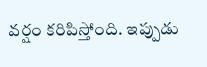వర్షం కరిపిస్తోంది. ఇప్పుడు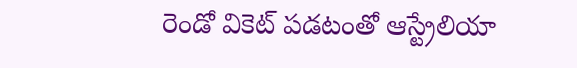రెండో వికెట్ పడటంతో ఆస్ట్రేలియా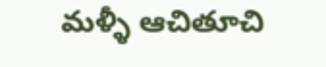మళ్ళీ ఆచితూచి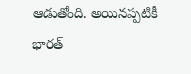ఆడుతోంది. అయినప్పటికీ భారత్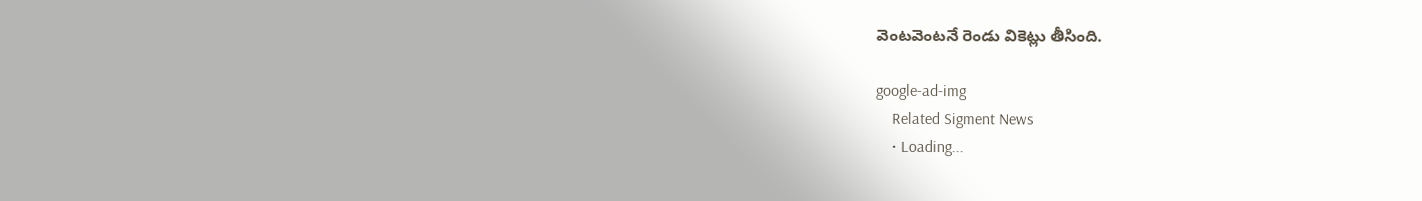వెంటవెంటనే రెండు వికెట్లు తీసింది.

google-ad-img
    Related Sigment News
    • Loading...